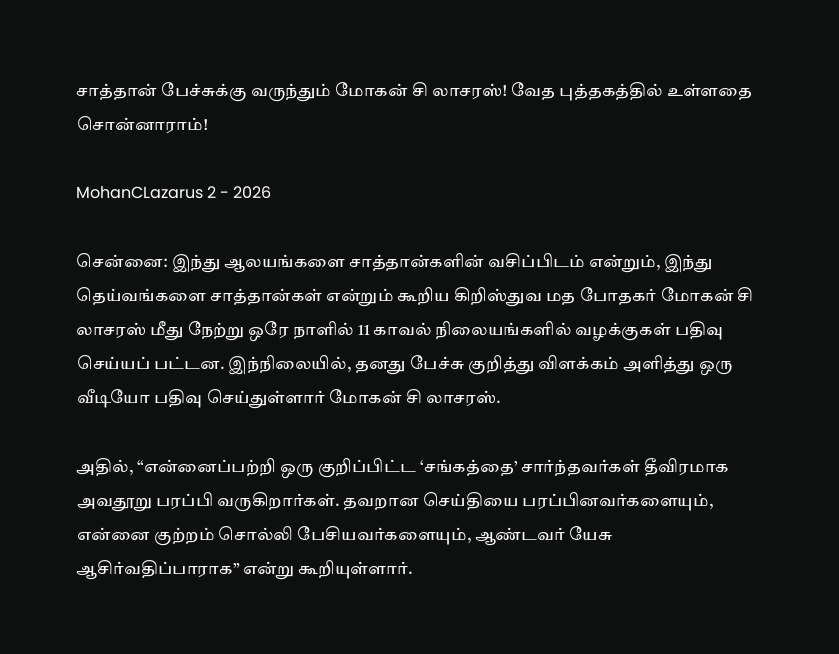சாத்தான் பேச்சுக்கு வருந்தும் மோகன் சி லாசரஸ்! வேத புத்தகத்தில் உள்ளதை சொன்னாராம்!

MohanCLazarus 2 - 2026

சென்னை: இந்து ஆலயங்களை சாத்தான்களின் வசிப்பிடம் என்றும், இந்து தெய்வங்களை சாத்தான்கள் என்றும் கூறிய கிறிஸ்துவ மத போதகர் மோகன் சி லாசரஸ் மீது நேற்று ஒரே நாளில் 11 காவல் நிலையங்களில் வழக்குகள் பதிவு செய்யப் பட்டன. இந்நிலையில், தனது பேச்சு குறித்து விளக்கம் அளித்து ஒரு வீடியோ பதிவு செய்துள்ளார் மோகன் சி லாசரஸ்.

அதில், “என்னைப்பற்றி ஒரு குறிப்பிட்ட ‘சங்கத்தை’ சார்ந்தவர்கள் தீவிரமாக அவதூறு பரப்பி வருகிறார்கள். தவறான செய்தியை பரப்பினவர்களையும், என்னை குற்றம் சொல்லி பேசியவர்களையும், ஆண்டவர் யேசு ஆசிர்வதிப்பாராக” என்று கூறியுள்ளார்.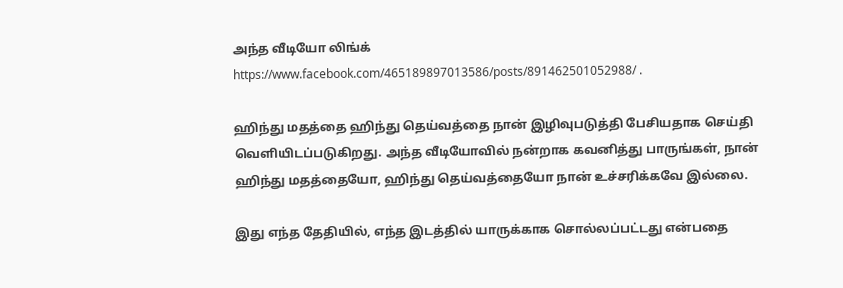அந்த வீடியோ லிங்க்   https://www.facebook.com/465189897013586/posts/891462501052988/ .

ஹிந்து மதத்தை ஹிந்து தெய்வத்தை நான் இழிவுபடுத்தி பேசியதாக செய்தி வெளியிடப்படுகிறது. அந்த வீடியோவில் நன்றாக கவனித்து பாருங்கள், நான் ஹிந்து மதத்தையோ, ஹிந்து தெய்வத்தையோ நான் உச்சரிக்கவே இல்லை.

இது எந்த தேதியில், எந்த இடத்தில் யாருக்காக சொல்லப்பட்டது என்பதை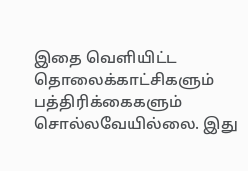இதை வெளியிட்ட தொலைக்காட்சிகளும் பத்திரிக்கைகளும் சொல்லவேயில்லை. இது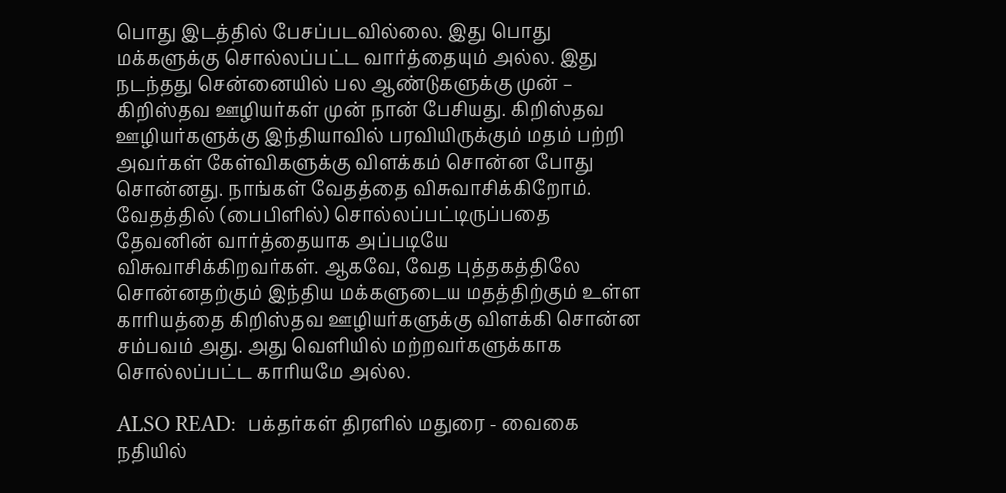பொது இடத்தில் பேசப்படவில்லை. இது பொது மக்களுக்கு சொல்லப்பட்ட வார்த்தையும் அல்ல. இது நடந்தது சென்னையில் பல ஆண்டுகளுக்கு முன் – கிறிஸ்தவ ஊழியர்கள் முன் நான் பேசியது. கிறிஸ்தவ ஊழியர்களுக்கு இந்தியாவில் பரவியிருக்கும் மதம் பற்றி அவர்கள் கேள்விகளுக்கு விளக்கம் சொன்ன போது சொன்னது. நாங்கள் வேதத்தை விசுவாசிக்கிறோம். வேதத்தில் (பைபிளில்) சொல்லப்பட்டிருப்பதை தேவனின் வார்த்தையாக அப்படியே விசுவாசிக்கிறவர்கள். ஆகவே, வேத புத்தகத்திலே சொன்னதற்கும் இந்திய மக்களுடைய மதத்திற்கும் உள்ள காரியத்தை கிறிஸ்தவ ஊழியர்களுக்கு விளக்கி சொன்ன சம்பவம் அது. அது வெளியில் மற்றவர்களுக்காக சொல்லப்பட்ட காரியமே அல்ல.

ALSO READ:  பக்தர்கள் திரளில் மதுரை - வைகை நதியில்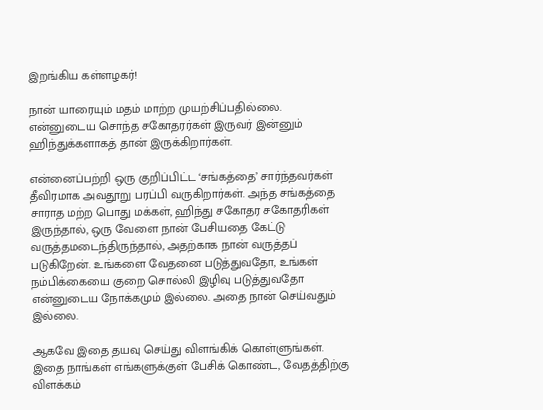இறங்கிய கள்ளழகர்!

நான் யாரையும் மதம் மாற்ற முயற்சிப்பதில்லை. என்னுடைய சொந்த சகோதரர்கள் இருவர் இன்னும் ஹிந்துக்களாகத் தான் இருக்கிறார்கள்.

என்னைப்பற்றி ஒரு குறிப்பிட்ட ‘சங்கத்தை’ சார்ந்தவர்கள் தீவிரமாக அவதூறு பரப்பி வருகிறார்கள். அந்த சங்கத்தை சாராத மற்ற பொது மக்கள், ஹிந்து சகோதர சகோதரிகள் இருந்தால், ஒரு வேளை நான் பேசியதை கேட்டு வருத்தமடைந்திருந்தால், அதற்காக நான் வருத்தப் படுகிறேன். உங்களை வேதனை படுத்துவதோ, உங்கள் நம்பிக்கையை குறை சொல்லி இழிவு படுத்துவதோ என்னுடைய நோக்கமும் இல்லை. அதை நான் செய்வதும் இல்லை.

ஆகவே இதை தயவு செய்து விளங்கிக் கொள்ளுங்கள். இதை நாங்கள் எங்களுக்குள் பேசிக் கொண்ட, வேதத்திற்கு விளக்கம்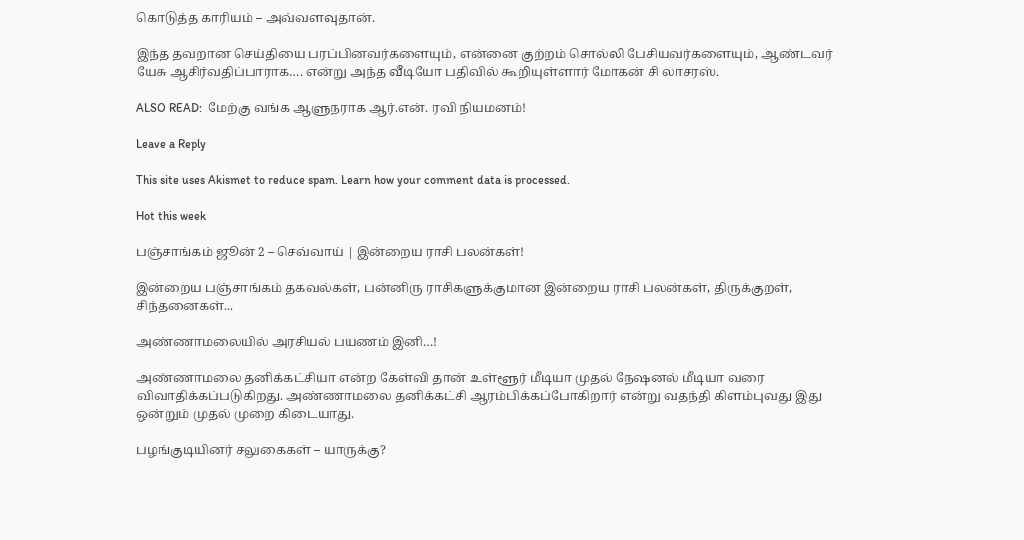கொடுத்த காரியம் – அவ்வளவுதான்.

இந்த தவறான செய்தியை பரப்பினவர்களையும், என்னை குற்றம் சொல்லி பேசியவர்களையும், ஆண்டவர் யேசு ஆசிர்வதிப்பாராக…. என்று அந்த வீடியோ பதிவில் கூறியுள்ளார் மோகன் சி லாசரஸ்.

ALSO READ:  மேற்கு வங்க ஆளுநராக ஆர்.என். ரவி நியமனம்!

Leave a Reply

This site uses Akismet to reduce spam. Learn how your comment data is processed.

Hot this week

பஞ்சாங்கம் ஜூன் 2 – செவ்வாய் | இன்றைய ராசி பலன்கள்!

இன்றைய பஞ்சாங்கம் தகவல்கள், பன்னிரு ராசிகளுக்குமான இன்றைய ராசி பலன்கள், திருக்குறள், சிந்தனைகள்...

அண்ணாமலையில் அரசியல் பயணம் இனி…!

அண்ணாமலை தனிக்கட்சியா என்ற கேள்வி தான் உள்ளூர் மீடியா முதல் நேஷனல் மீடியா வரை விவாதிக்கப்படுகிறது. அண்ணாமலை தனிக்கட்சி ஆரம்பிக்கப்போகிறார் என்று வதந்தி கிளம்புவது இது ஒன்றும் முதல் முறை கிடையாது.

பழங்குடியினர் சலுகைகள் – யாருக்கு?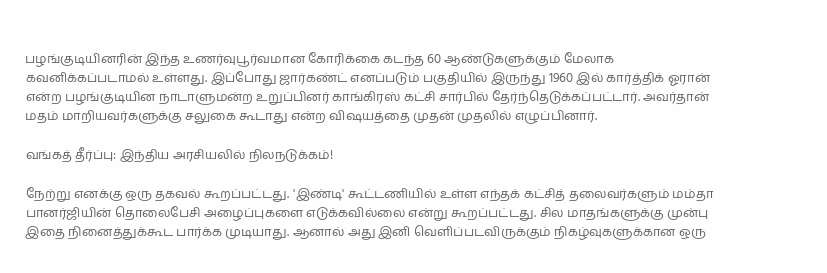பழங்குடியினரின் இந்த உணர்வுபூர்வமான கோரிக்கை கடந்த 60 ஆண்டுகளுக்கும் மேலாக கவனிக்கப்படாமல் உள்ளது. இப்போது ஜார்கண்ட் எனப்படும் பகுதியில் இருந்து 1960 இல் கார்த்திக் ஓரான் என்ற பழங்குடியின நாடாளுமன்ற உறுப்பினர் காங்கிரஸ் கட்சி சார்பில் தேர்ந்தெடுக்கப்பட்டார். அவர்தான் மதம் மாறியவர்களுக்கு சலுகை கூடாது என்ற விஷயத்தை முதன் முதலில் எழுப்பினார்.

வங்கத் தீர்ப்பு: இந்திய அரசியலில் நிலநடுக்கம்!

நேற்று எனக்கு ஒரு தகவல் கூறப்பட்டது. 'இண்டி' கூட்டணியில் உள்ள எந்தக் கட்சித் தலைவர்களும் மம்தா பானர்ஜியின் தொலைபேசி அழைப்புகளை எடுக்கவில்லை என்று கூறப்பட்டது. சில மாதங்களுக்கு முன்பு இதை நினைத்துக்கூட பார்க்க முடியாது. ஆனால் அது இனி வெளிப்படவிருக்கும் நிகழ்வுகளுக்கான ஒரு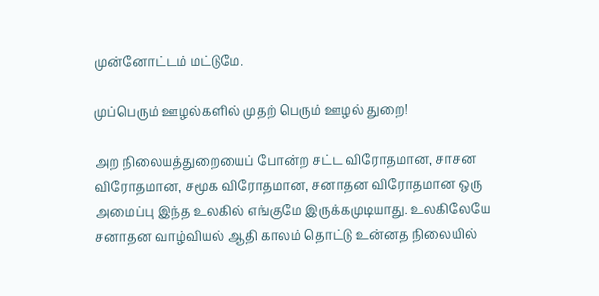முன்னோட்டம் மட்டுமே.

முப்பெரும் ஊழல்களில் முதற் பெரும் ஊழல் துறை!

அற நிலையத்துறையைப் போன்ற சட்ட விரோதமான, சாசன விரோதமான, சமூக விரோதமான, சனாதன விரோதமான ஒரு அமைப்பு இந்த உலகில் எங்குமே இருக்கமுடியாது. உலகிலேயே சனாதன வாழ்வியல் ஆதி காலம் தொட்டு உன்னத நிலையில்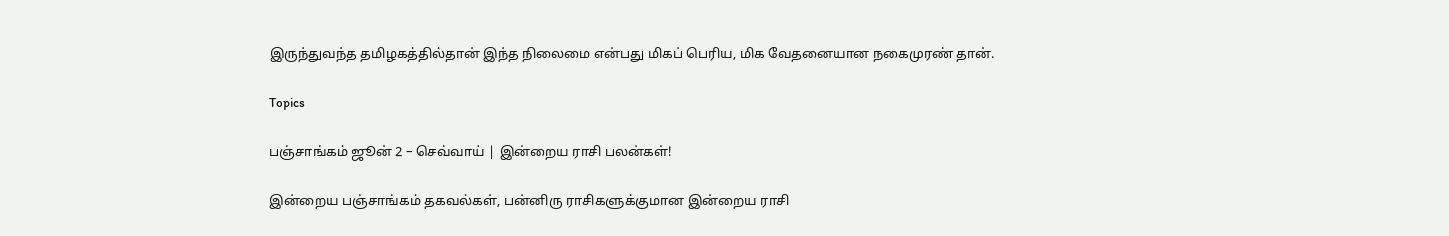இருந்துவந்த தமிழகத்தில்தான் இந்த நிலைமை என்பது மிகப் பெரிய, மிக வேதனையான நகைமுரண் தான்.

Topics

பஞ்சாங்கம் ஜூன் 2 – செவ்வாய் | இன்றைய ராசி பலன்கள்!

இன்றைய பஞ்சாங்கம் தகவல்கள், பன்னிரு ராசிகளுக்குமான இன்றைய ராசி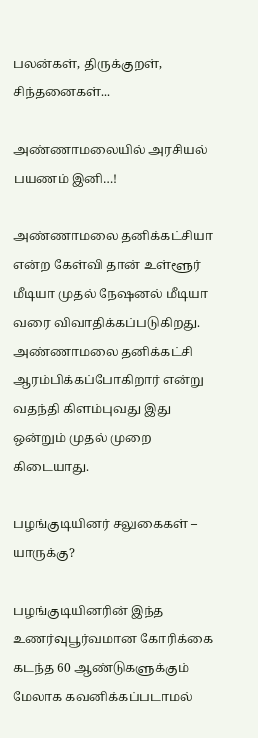பலன்கள், திருக்குறள், சிந்தனைகள்...

அண்ணாமலையில் அரசியல் பயணம் இனி…!

அண்ணாமலை தனிக்கட்சியா என்ற கேள்வி தான் உள்ளூர் மீடியா முதல் நேஷனல் மீடியா வரை விவாதிக்கப்படுகிறது. அண்ணாமலை தனிக்கட்சி ஆரம்பிக்கப்போகிறார் என்று வதந்தி கிளம்புவது இது ஒன்றும் முதல் முறை கிடையாது.

பழங்குடியினர் சலுகைகள் – யாருக்கு?

பழங்குடியினரின் இந்த உணர்வுபூர்வமான கோரிக்கை கடந்த 60 ஆண்டுகளுக்கும் மேலாக கவனிக்கப்படாமல்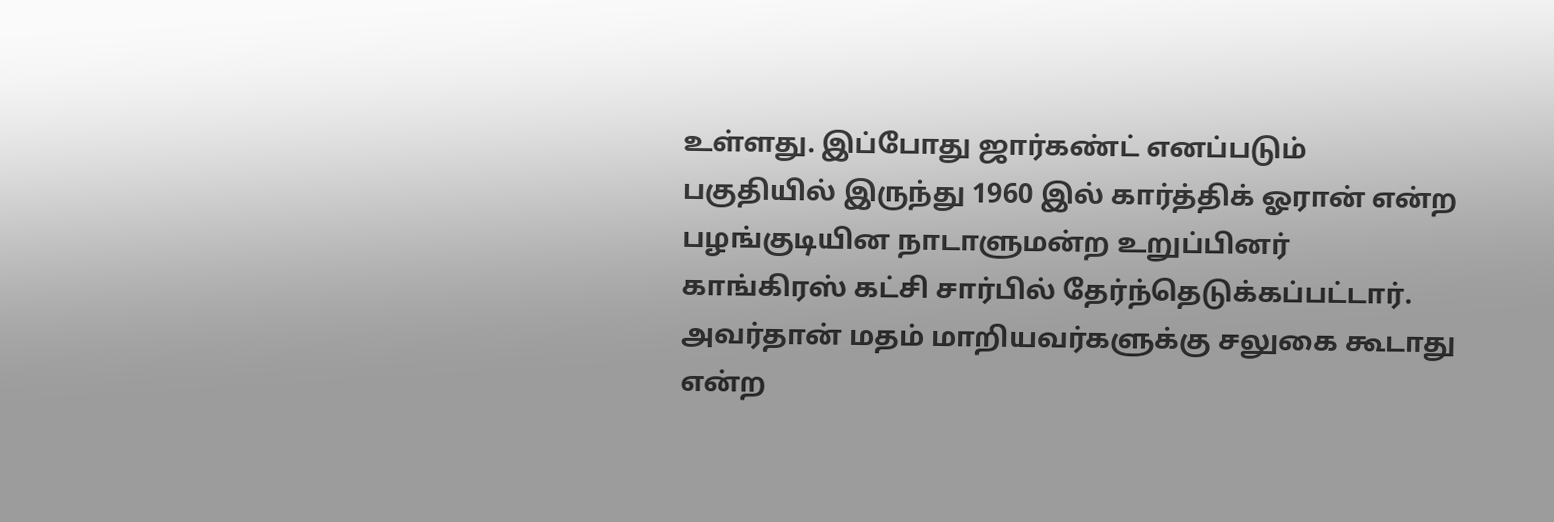உள்ளது. இப்போது ஜார்கண்ட் எனப்படும் பகுதியில் இருந்து 1960 இல் கார்த்திக் ஓரான் என்ற பழங்குடியின நாடாளுமன்ற உறுப்பினர் காங்கிரஸ் கட்சி சார்பில் தேர்ந்தெடுக்கப்பட்டார். அவர்தான் மதம் மாறியவர்களுக்கு சலுகை கூடாது என்ற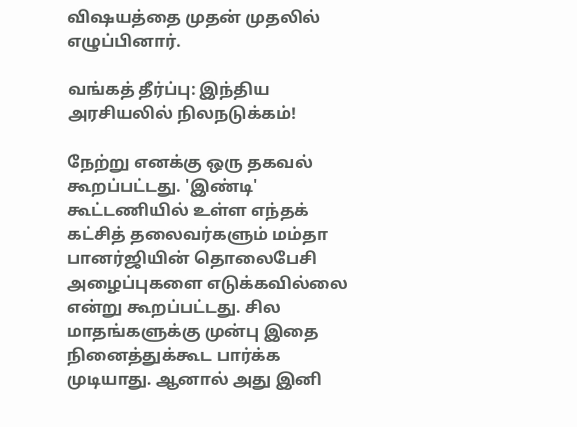விஷயத்தை முதன் முதலில் எழுப்பினார்.

வங்கத் தீர்ப்பு: இந்திய அரசியலில் நிலநடுக்கம்!

நேற்று எனக்கு ஒரு தகவல் கூறப்பட்டது. 'இண்டி' கூட்டணியில் உள்ள எந்தக் கட்சித் தலைவர்களும் மம்தா பானர்ஜியின் தொலைபேசி அழைப்புகளை எடுக்கவில்லை என்று கூறப்பட்டது. சில மாதங்களுக்கு முன்பு இதை நினைத்துக்கூட பார்க்க முடியாது. ஆனால் அது இனி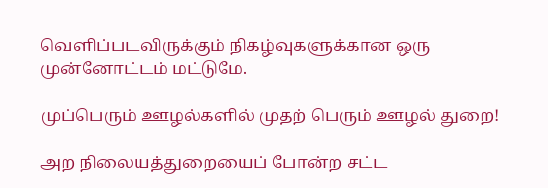வெளிப்படவிருக்கும் நிகழ்வுகளுக்கான ஒரு முன்னோட்டம் மட்டுமே.

முப்பெரும் ஊழல்களில் முதற் பெரும் ஊழல் துறை!

அற நிலையத்துறையைப் போன்ற சட்ட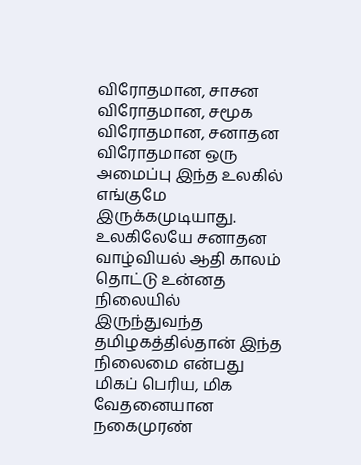விரோதமான, சாசன விரோதமான, சமூக விரோதமான, சனாதன விரோதமான ஒரு அமைப்பு இந்த உலகில் எங்குமே இருக்கமுடியாது. உலகிலேயே சனாதன வாழ்வியல் ஆதி காலம் தொட்டு உன்னத நிலையில் இருந்துவந்த தமிழகத்தில்தான் இந்த நிலைமை என்பது மிகப் பெரிய, மிக வேதனையான நகைமுரண்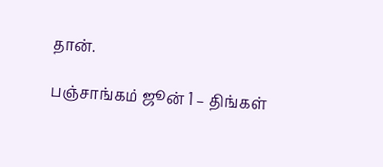தான்.

பஞ்சாங்கம் ஜூன் 1 – திங்கள்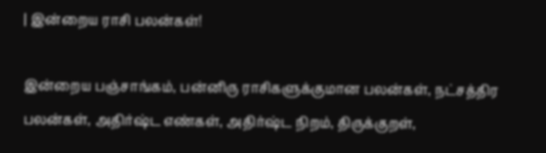| இன்றைய ராசி பலன்கள்!

இன்றைய பஞ்சாங்கம், பன்னிரு ராசிகளுக்குமான பலன்கள், நட்சத்திர பலன்கள், அதிர்ஷ்ட எண்கள், அதிர்ஷ்ட நிறம், திருக்குறள்,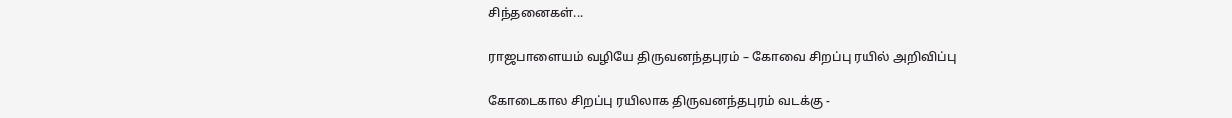சிந்தனைகள்...

ராஜபாளையம் வழியே திருவனந்தபுரம் – கோவை சிறப்பு ரயில் அறிவிப்பு

கோடைகால சிறப்பு ரயிலாக திருவனந்தபுரம் வடக்கு -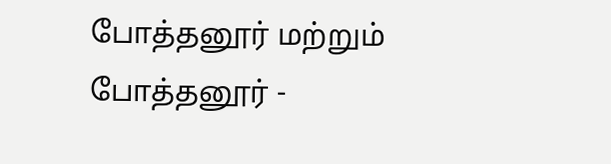போத்தனூர் மற்றும் போத்தனூர் -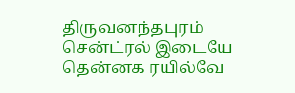திருவனந்தபுரம் சென்ட்ரல் இடையே தென்னக ரயில்வே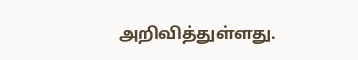அறிவித்துள்ளது.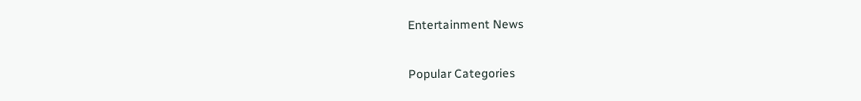Entertainment News

Popular Categories